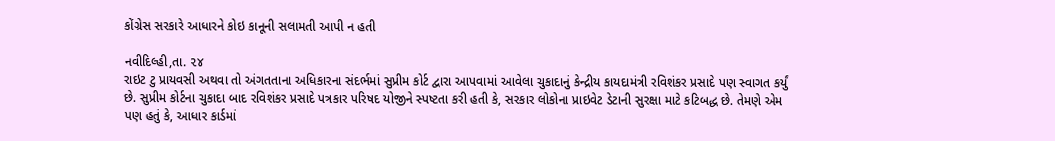કોંગ્રેસ સરકારે આધારને કોઇ કાનૂની સલામતી આપી ન હતી

નવીદિલ્હી,તા. ૨૪
રાઇટ ટુ પ્રાયવસી અથવા તો અંગતતાના અધિકારના સંદર્ભમાં સુપ્રીમ કોર્ટ દ્વારા આપવામાં આવેલા ચુકાદાનું કેન્દ્રીય કાયદામંત્રી રવિશંકર પ્રસાદે પણ સ્વાગત કર્યું છે. સુપ્રીમ કોર્ટના ચુકાદા બાદ રવિશંકર પ્રસાદે પત્રકાર પરિષદ યોજીને સ્પષ્ટતા કરી હતી કે, સરકાર લોકોના પ્રાઇવેટ ડેટાની સુરક્ષા માટે કટિબદ્ધ છે. તેમણે એમ પણ હતું કે, આધાર કાર્ડમાં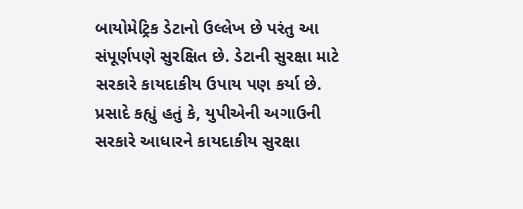બાયોમેટ્રિક ડેટાનો ઉલ્લેખ છે પરંતુ આ સંપૂર્ણપણે સુરક્ષિત છે. ડેટાની સુરક્ષા માટે સરકારે કાયદાકીય ઉપાય પણ કર્યા છે. પ્રસાદે કહ્યું હતું કે, યુપીએની અગાઉની સરકારે આધારને કાયદાકીય સુરક્ષા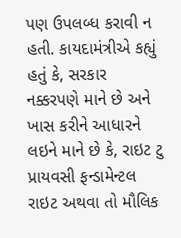પણ ઉપલબ્ધ કરાવી ન હતી. કાયદામંત્રીએ કહ્યું હતું કે, સરકાર નક્કરપણે માને છે અને ખાસ કરીને આધારને લઇને માને છે કે, રાઇટ ટુ પ્રાયવસી ફન્ડામેન્ટલ રાઇટ અથવા તો મૌલિક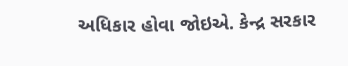અધિકાર હોવા જોઇએ. કેન્દ્ર સરકાર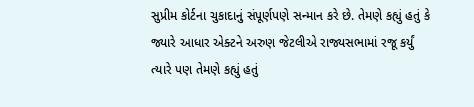સુપ્રીમ કોર્ટના ચુકાદાનું સંપૂર્ણપણે સન્માન કરે છે. તેમણે કહ્યું હતું કે જ્યારે આધાર એક્ટને અરુણ જેટલીએ રાજ્યસભામાં રજૂ કર્યું ત્યારે પણ તેમણે કહ્યું હતું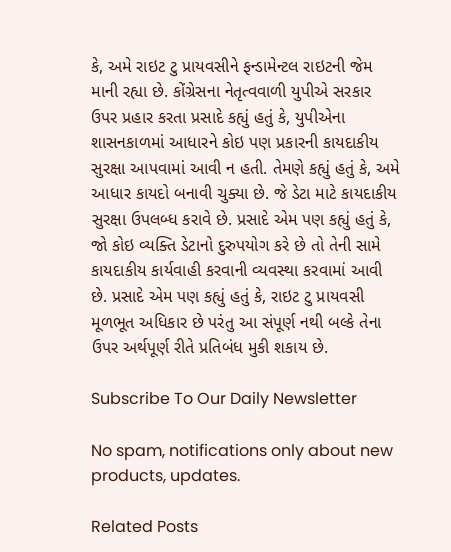કે, અમે રાઇટ ટુ પ્રાયવસીને ફન્ડામેન્ટલ રાઇટની જેમ માની રહ્યા છે. કોંગ્રેસના નેતૃત્વવાળી યુપીએ સરકાર ઉપર પ્રહાર કરતા પ્રસાદે કહ્યું હતું કે, યુપીએના શાસનકાળમાં આધારને કોઇ પણ પ્રકારની કાયદાકીય સુરક્ષા આપવામાં આવી ન હતી. તેમણે કહ્યું હતું કે, અમે આધાર કાયદો બનાવી ચુક્યા છે. જે ડેટા માટે કાયદાકીય સુરક્ષા ઉપલબ્ધ કરાવે છે. પ્રસાદે એમ પણ કહ્યું હતું કે, જો કોઇ વ્યક્તિ ડેટાનો દુરુપયોગ કરે છે તો તેની સામે કાયદાકીય કાર્યવાહી કરવાની વ્યવસ્થા કરવામાં આવી છે. પ્રસાદે એમ પણ કહ્યું હતું કે, રાઇટ ટુ પ્રાયવસી મૂળભૂત અધિકાર છે પરંતુ આ સંપૂર્ણ નથી બલ્કે તેના ઉપર અર્થપૂર્ણ રીતે પ્રતિબંધ મુકી શકાય છે.

Subscribe To Our Daily Newsletter

No spam, notifications only about new products, updates.

Related Posts